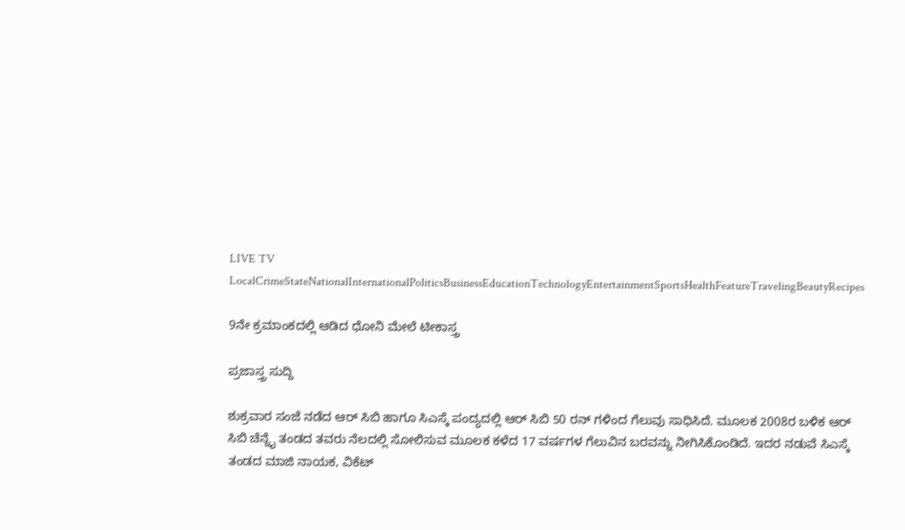LIVE TV LocalCrimeStateNationalInternationalPoliticsBusinessEducationTechnologyEntertainmentSportsHealthFeatureTravelingBeautyRecipes

9ನೇ ಕ್ರಮಾಂಕದಲ್ಲಿ ಆಡಿದ ಧೋನಿ ಮೇಲೆ ಟೀಕಾಸ್ತ್ರ

ಪ್ರಜಾಸ್ತ್ರ ಸುದ್ದಿ

ಶುಕ್ರವಾರ ಸಂಜೆ ನಡೆದ ಆರ್ ಸಿಬಿ ಹಾಗೂ ಸಿಎಸ್ಕೆ ಪಂದ್ಯದಲ್ಲಿ ಆರ್ ಸಿಬಿ 50 ರನ್ ಗಳಿಂದ ಗೆಲುವು ಸಾಧಿಸಿದೆ. ಮೂಲಕ 2008ರ ಬಳಿಕ ಆರ್ ಸಿಬಿ ಚೆನ್ನೈ ತಂಡದ ತವರು ನೆಲದಲ್ಲಿ ಸೋಲಿಸುವ ಮೂಲಕ ಕಳೆದ 17 ವರ್ಷಗಳ ಗೆಲುವಿನ ಬರವನ್ನು ನೀಗಿಸಿಕೊಂಡಿದೆ. ಇದರ ನಡುವೆ ಸಿಎಸ್ಕೆ ತಂಡದ ಮಾಜಿ ನಾಯಕ, ವಿಕೆಟ್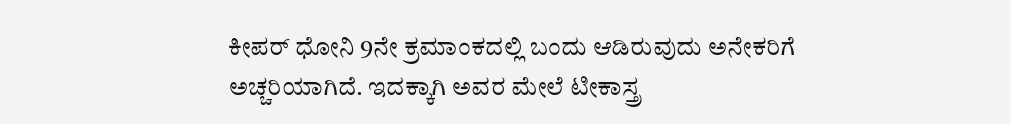ಕೀಪರ್ ಧೋನಿ 9ನೇ ಕ್ರಮಾಂಕದಲ್ಲಿ ಬಂದು ಆಡಿರುವುದು ಅನೇಕರಿಗೆ ಅಚ್ಚರಿಯಾಗಿದೆ. ಇದಕ್ಕಾಗಿ ಅವರ ಮೇಲೆ ಟೀಕಾಸ್ತ್ರ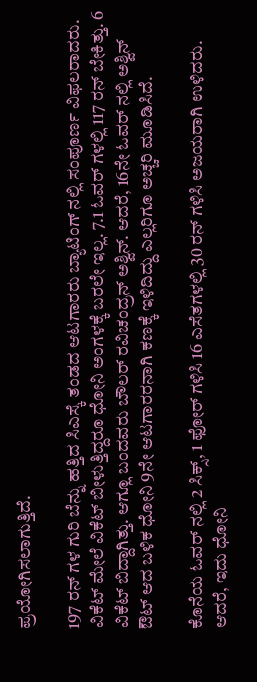ಪ್ರಯೋಗಿಸಲಾಗುತ್ತಿದೆ.

197 ರನ್ ಗಳ ಗುರಿ ಬೆನ್ನು ಹತ್ತಿದ ಸಿಎಸ್ಕೆ ತಂಡದ ಆಟಗಾರರು ಬ್ಯಾಟಿಂಗ್ ನಲ್ಲಿ ಸಂಪೂರ್ಣ ವಿಫಲರಾದರು. ವಿಕೆಟ್ ಮೇಲೆ ವಿಕೆಟ್ ಬೀಳುತ್ತಿದ್ದರೂ ಧೋನಿ ಅಂಗಳಕ್ಕೆ ಬರಲೇ ಇಲ್ಲ. 7.1 ಓವರ್ ಗಳಲ್ಲಿ 117 ರನ್ ಬೇಕಿತ್ತು. 6 ವಿಕೆಟ್ ಬಿದ್ದಾಗಿತ್ತು. ಆಗ್ಲೂ ಬಂದವರು ಬೌಲರ್ ರವಿಚಂದ್ರನ್ ಅಶ್ವಿನ್. ಆದರೆ, 16ನೇ ಓವರ್ ನಲ್ಲಿ ಅಶ್ವಿನ್ ಔಟ್ ಆದ ಬಳಿಕ ಧೋನಿ 9ನೇ ಆಟಗಾರರನಾಗಿ ಕಣಕ್ಕೆ ಇಳಿದಿದ್ದು ಎಲ್ಲರಿಗೂ ಅಚ್ಚರಿ ಮೂಡಿಸಿದೆ.

ಕೊನೆಯ ಓವರ್ ನಲ್ಲಿ 2 ಸಿಕ್ಸ್, 1 ಫೋರ್ ಗಳಿಸಿ 16 ಎಸೆತಗಳಲ್ಲಿ 30 ರನ್ ಗಳಿಸಿ ಅಜಯರಾಗಿ ಉಳಿದರು. ಆದರೆ, ಇದು ಧೋನಿ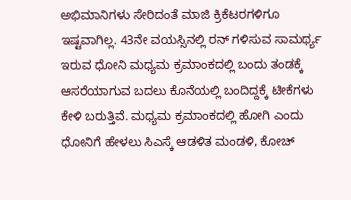ಅಭಿಮಾನಿಗಳು ಸೇರಿದಂತೆ ಮಾಜಿ ಕ್ರಿಕೆಟರಗಳಿಗೂ ಇಷ್ಟವಾಗಿಲ್ಲ. 43ನೇ ವಯಸ್ಸಿನಲ್ಲಿ ರನ್ ಗಳಿಸುವ ಸಾಮರ್ಥ್ಯ ಇರುವ ಧೋನಿ ಮಧ್ಯಮ ಕ್ರಮಾಂಕದಲ್ಲಿ ಬಂದು ತಂಡಕ್ಕೆ ಆಸರೆಯಾಗುವ ಬದಲು ಕೊನೆಯಲ್ಲಿ ಬಂದಿದ್ದಕ್ಕೆ ಟೀಕೆಗಳು ಕೇಳಿ ಬರುತ್ತಿವೆ. ಮಧ್ಯಮ ಕ್ರಮಾಂಕದಲ್ಲಿ ಹೋಗಿ ಎಂದು ಧೋನಿಗೆ ಹೇಳಲು ಸಿಎಸ್ಕೆ ಆಡಳಿತ ಮಂಡಳಿ, ಕೋಚ್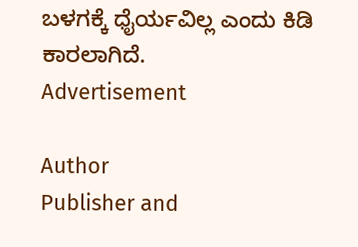ಬಳಗಕ್ಕೆ ಧೈರ್ಯವಿಲ್ಲ ಎಂದು ಕಿಡಿ ಕಾರಲಾಗಿದೆ.
Advertisement

Author
Publisher and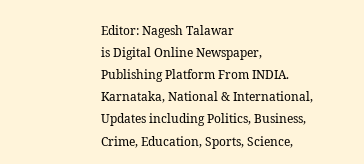Editor: Nagesh Talawar
is Digital Online Newspaper, Publishing Platform From INDIA. Karnataka, National & International, Updates including Politics, Business, Crime, Education, Sports, Science,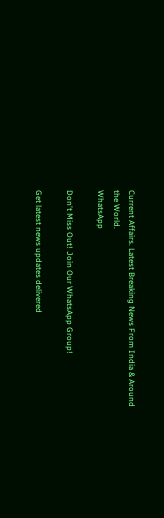Current Affairs. Latest Breaking News From India & Around the World.
WhatsApp

Don't Miss Out! Join Our WhatsApp Group!

Get latest news updates delivered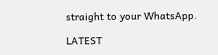straight to your WhatsApp.

LATEST